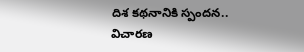దిశ క‌థ‌నానికి స్పంద‌న‌.. విచారణ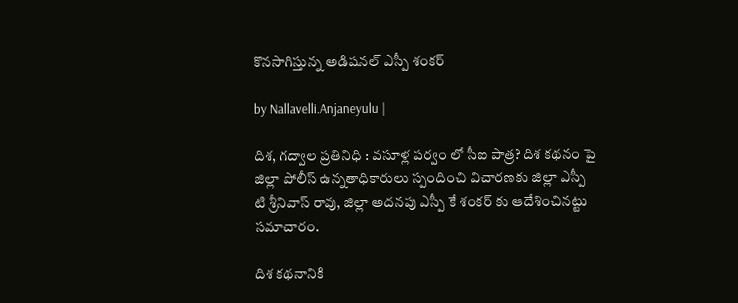కొనసాగిస్తున్న అడిషనల్ ఎస్పీ శంక‌ర్

by Nallavelli.Anjaneyulu |

దిశ, గద్వాల ప్రతినిధి : వసూళ్ల పర్వం లో సీఐ పాత్ర? దిశ కథనం పై జిల్లా పోలీస్ ఉన్నతాధికారులు స్పందించి విచారణకు జిల్లా ఎస్పీ టి శ్రీనివాస్ రావు, జిల్లా అదనపు ఎస్పీ కే శంకర్ కు ఆదేశించినట్టు స‌మాచారం.

దిశ క‌థ‌నానికి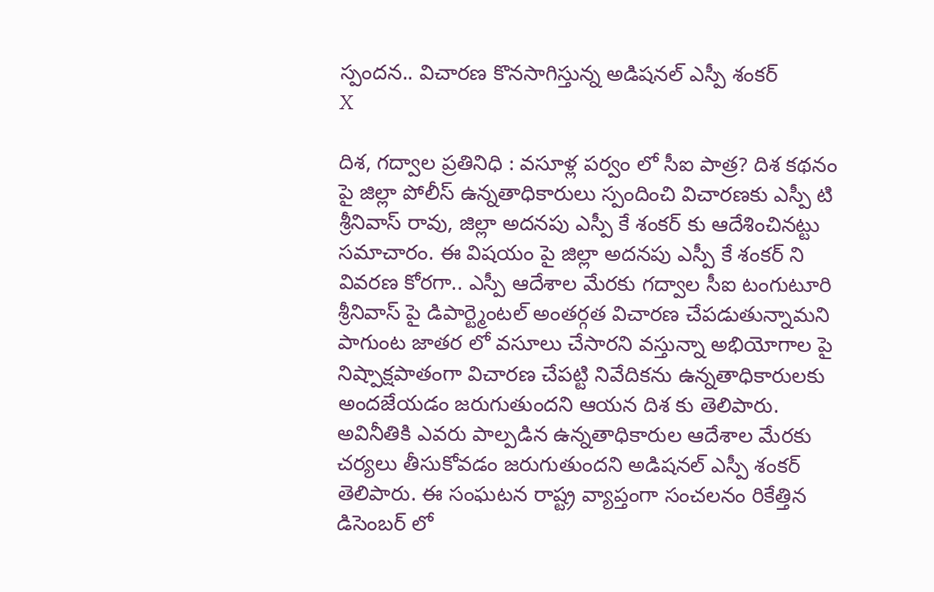స్పంద‌న‌.. విచారణ కొనసాగిస్తున్న అడిషనల్ ఎస్పీ శంక‌ర్
X

దిశ, గద్వాల ప్రతినిధి : వసూళ్ల పర్వం లో సీఐ పాత్ర? దిశ కథనం పై జిల్లా పోలీస్ ఉన్నతాధికారులు స్పందించి విచారణకు ఎస్పీ టి శ్రీనివాస్ రావు, జిల్లా అదనపు ఎస్పీ కే శంకర్ కు ఆదేశించినట్టు స‌మాచారం. ఈ విషయం పై జిల్లా అదనపు ఎస్పీ కే శంకర్ ని వివరణ కోరగా.. ఎస్పీ ఆదేశాల మేరకు గద్వాల సీఐ టంగుటూరి శ్రీనివాస్ పై డిపార్ట్మెంటల్ అంతర్గత విచారణ చేపడుతున్నామని పాగుంట జాతర లో వసూలు చేసారని వస్తున్నా అభియోగాల పై నిష్పాక్షపాతంగా విచారణ చేపట్టి నివేదికను ఉన్నతాధికారులకు అందజేయడం జరుగుతుందని ఆయన దిశ కు తెలిపారు. అవినీతికి ఎవరు పాల్పడిన ఉన్నతాధికారుల ఆదేశాల మేరకు చర్యలు తీసుకోవడం జరుగుతుందని అడిషనల్ ఎస్పీ శంకర్ తెలిపారు. ఈ సంఘటన రాష్ట్ర వ్యాప్తంగా సంచలనం రికేత్తిన డిసెంబర్ లో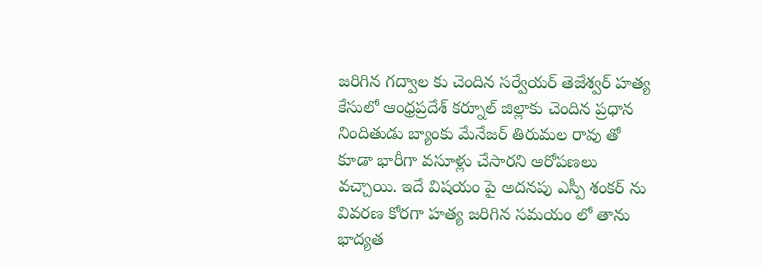జరిగిన గద్వాల కు చెందిన సర్వేయర్ తెజేశ్వర్ హత్య కేసులో ఆంధ్రప్రదేశ్ కర్నూల్ జిల్లాకు చెందిన ప్రధాన నిందితుడు బ్యాంకు మేనేజర్ తిరుమల రావు తో కూడా భారీగా వసూళ్లు చేసారని ఆరోపణలు వ‌చ్చాయి. ఇదే విషయం పై అదనపు ఎస్పీ శంకర్ ను వివరణ కోరగా హత్య జరిగిన సమయం లో తాను భాద్యత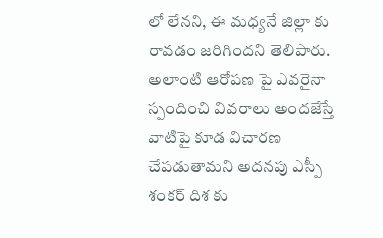లో లేనని, ఈ మధ్యనే జిల్లా కు రావడం జరిగిందని తెలిపారు. అలాంటి ఆరోపణ పై ఎవరైనా స్పందించి వివరాలు అందజేస్తే వాటిపై కూడ విచారణ చేప‌డుతామ‌ని అదనపు ఎస్పీ శంకర్ దిశ కు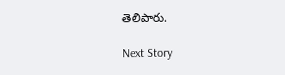తెలిపారు.

Next Story